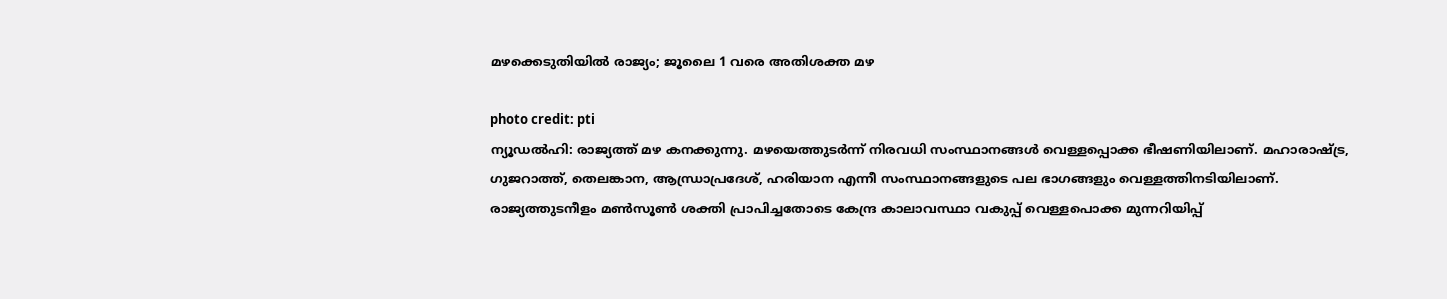മഴക്കെടുതിയിൽ രാജ്യം; ജൂലൈ 1 വരെ അതിശക്ത മഴ

photo credit: pti
ന്യൂഡൽഹി: രാജ്യത്ത് മഴ കനക്കുന്നു. മഴയെത്തുടർന്ന് നിരവധി സംസ്ഥാനങ്ങൾ വെള്ളപ്പൊക്ക ഭീഷണിയിലാണ്. മഹാരാഷ്ട്ര, ഗുജറാത്ത്, തെലങ്കാന, ആന്ധ്രാപ്രദേശ്, ഹരിയാന എന്നീ സംസ്ഥാനങ്ങളുടെ പല ഭാഗങ്ങളും വെള്ളത്തിനടിയിലാണ്.
രാജ്യത്തുടനീളം മൺസൂൺ ശക്തി പ്രാപിച്ചതോടെ കേന്ദ്ര കാലാവസ്ഥാ വകുപ്പ് വെള്ളപൊക്ക മുന്നറിയിപ്പ്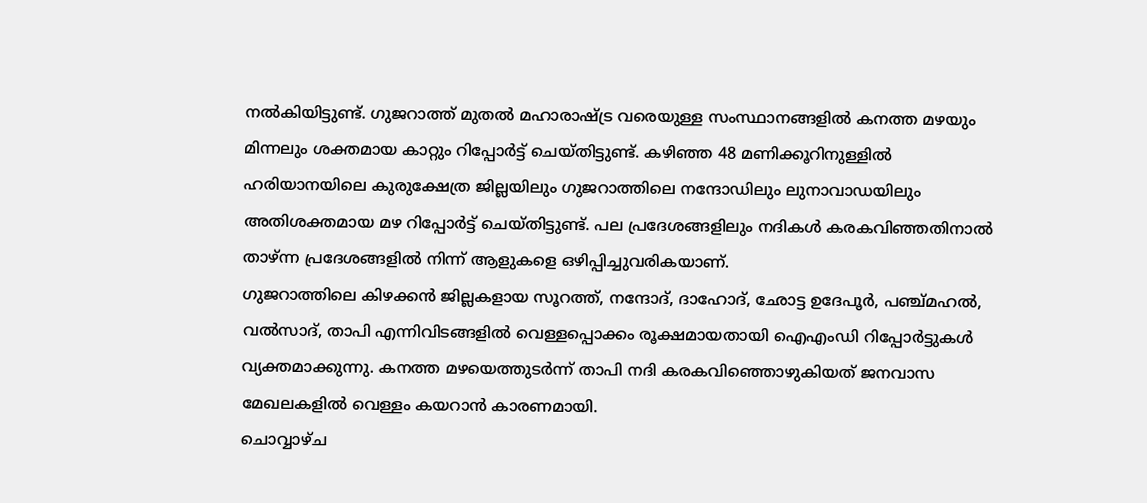നൽകിയിട്ടുണ്ട്. ഗുജറാത്ത് മുതൽ മഹാരാഷ്ട്ര വരെയുള്ള സംസ്ഥാനങ്ങളിൽ കനത്ത മഴയും മിന്നലും ശക്തമായ കാറ്റും റിപ്പോർട്ട് ചെയ്തിട്ടുണ്ട്. കഴിഞ്ഞ 48 മണിക്കൂറിനുള്ളിൽ ഹരിയാനയിലെ കുരുക്ഷേത്ര ജില്ലയിലും ഗുജറാത്തിലെ നന്ദോഡിലും ലുനാവാഡയിലും അതിശക്തമായ മഴ റിപ്പോർട്ട് ചെയ്തിട്ടുണ്ട്. പല പ്രദേശങ്ങളിലും നദികൾ കരകവിഞ്ഞതിനാൽ താഴ്ന്ന പ്രദേശങ്ങളിൽ നിന്ന് ആളുകളെ ഒഴിപ്പിച്ചുവരികയാണ്.
ഗുജറാത്തിലെ കിഴക്കൻ ജില്ലകളായ സൂറത്ത്, നന്ദോദ്, ദാഹോദ്, ഛോട്ട ഉദേപൂർ, പഞ്ച്മഹൽ, വൽസാദ്, താപി എന്നിവിടങ്ങളിൽ വെള്ളപ്പൊക്കം രൂക്ഷമായതായി ഐഎംഡി റിപ്പോർട്ടുകൾ വ്യക്തമാക്കുന്നു. കനത്ത മഴയെത്തുടർന്ന് താപി നദി കരകവിഞ്ഞൊഴുകിയത് ജനവാസ മേഖലകളിൽ വെള്ളം കയറാൻ കാരണമായി.
ചൊവ്വാഴ്ച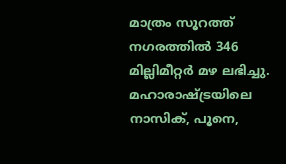മാത്രം സൂറത്ത് നഗരത്തിൽ 346 മില്ലിമീറ്റർ മഴ ലഭിച്ചു. മഹാരാഷ്ട്രയിലെ നാസിക്, പൂനെ,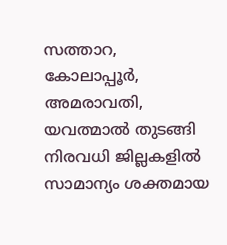സത്താറ, കോലാപ്പൂർ, അമരാവതി, യവത്മാൽ തുടങ്ങി നിരവധി ജില്ലകളിൽ സാമാന്യം ശക്തമായ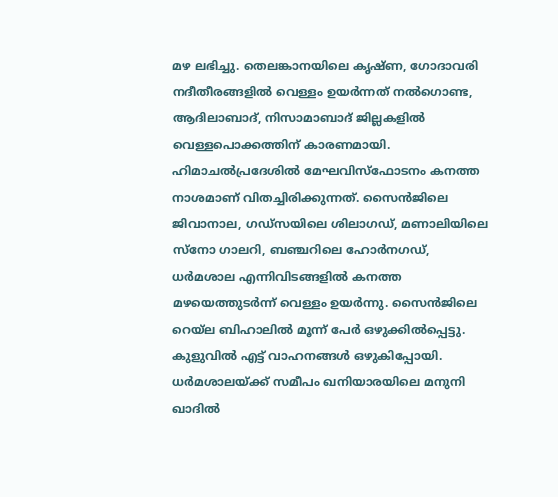മഴ ലഭിച്ചു. തെലങ്കാനയിലെ കൃഷ്ണ, ഗോദാവരി നദീതീരങ്ങളിൽ വെള്ളം ഉയർന്നത് നൽഗൊണ്ട, ആദിലാബാദ്, നിസാമാബാദ് ജില്ലകളിൽ വെള്ളപൊക്കത്തിന് കാരണമായി.
ഹിമാചൽപ്രദേശിൽ മേഘവിസ്ഫോടനം കനത്ത നാശമാണ് വിതച്ചിരിക്കുന്നത്. സൈൻജിലെ ജിവാനാല, ഗഡ്സയിലെ ശിലാഗഡ്, മണാലിയിലെ സ്നോ ഗാലറി, ബഞ്ചറിലെ ഹോർനഗഡ്, ധർമശാല എന്നിവിടങ്ങളിൽ കനത്ത മഴയെത്തുടർന്ന് വെള്ളം ഉയർന്നു. സൈൻജിലെ റെയ്ല ബിഹാലിൽ മൂന്ന് പേർ ഒഴുക്കിൽപ്പെട്ടു. കുളുവിൽ എട്ട് വാഹനങ്ങൾ ഒഴുകിപ്പോയി. ധർമശാലയ്ക്ക് സമീപം ഖനിയാരയിലെ മനുനി ഖാദിൽ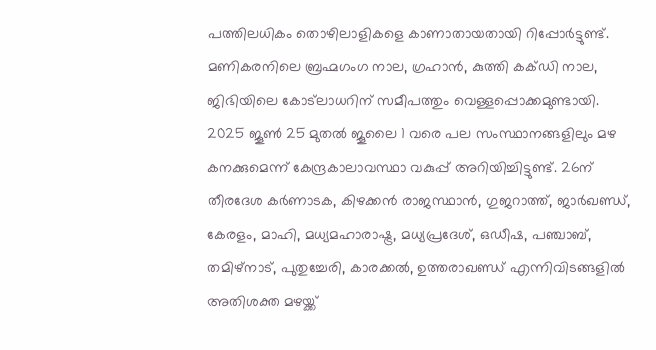പത്തിലധികം തൊഴിലാളികളെ കാണാതായതായി റിപ്പോർട്ടുണ്ട്. മണികരനിലെ ബ്രഹ്മഗംഗ നാല, ഗ്രഹാൻ, കുത്തി കക്ഡി നാല, ജിഭിയിലെ കോട്ലാധറിന് സമീപത്തും വെള്ളപ്പൊക്കമുണ്ടായി.
2025 ജൂൺ 25 മുതൽ ജൂലൈ 1 വരെ പല സംസ്ഥാനങ്ങളിലും മഴ കനക്കുമെന്ന് കേന്ദ്രകാലാവസ്ഥാ വകുപ്പ് അറിയിച്ചിട്ടുണ്ട്. 26ന് തീരദേശ കർണാടക, കിഴക്കൻ രാജസ്ഥാൻ, ഗുജറാത്ത്, ജാർഖണ്ഡ്, കേരളം, മാഹി, മധ്യമഹാരാഷ്ട്ര, മധ്യപ്രദേശ്, ഒഡീഷ, പഞ്ചാബ്, തമിഴ്നാട്, പുതുച്ചേരി, കാരക്കൽ, ഉത്തരാഖണ്ഡ് എന്നിവിടങ്ങളിൽ അതിശക്ത മഴയ്ക്ക്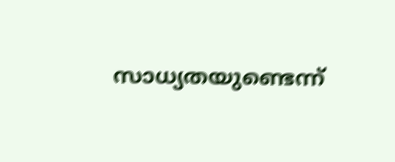സാധ്യതയുണ്ടെന്ന്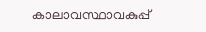കാലാവസ്ഥാവകുപ്പ്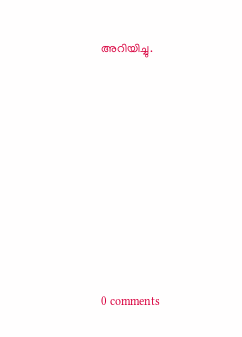അറിയിച്ചു.










0 comments